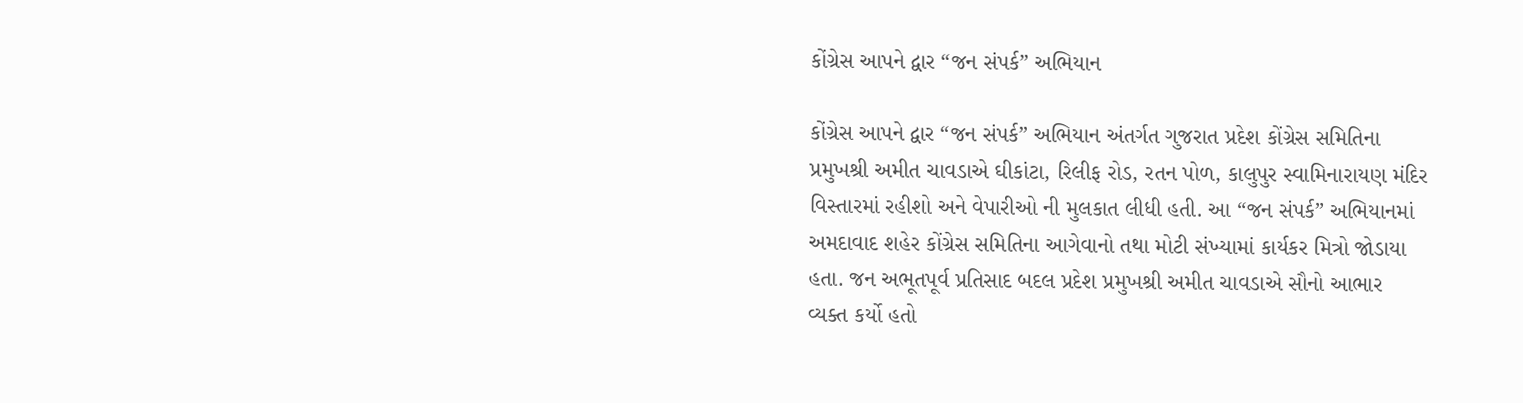કોંગ્રેસ આપને દ્વાર “જન સંપર્ક” અભિયાન

કોંગ્રેસ આપને દ્વાર “જન સંપર્ક” અભિયાન અંતર્ગત ગુજરાત પ્રદેશ કોંગ્રેસ સમિતિના પ્રમુખશ્રી અમીત ચાવડાએ ઘીકાંટા, રિલીફ રોડ, રતન પોળ, કાલુપુર સ્વામિનારાયણ મંદિર વિસ્તારમાં રહીશો અને વેપારીઓ ની મુલકાત લીધી હતી. આ “જન સંપર્ક” અભિયાનમાં અમદાવાદ શહેર કોંગ્રેસ સમિતિના આગેવાનો તથા મોટી સંખ્યામાં કાર્યકર મિત્રો જોડાયા હતા. જન અભૂતપૂર્વ પ્રતિસાદ બદલ પ્રદેશ પ્રમુખશ્રી અમીત ચાવડાએ સૌનો આભાર વ્યક્ત કર્યો હતો